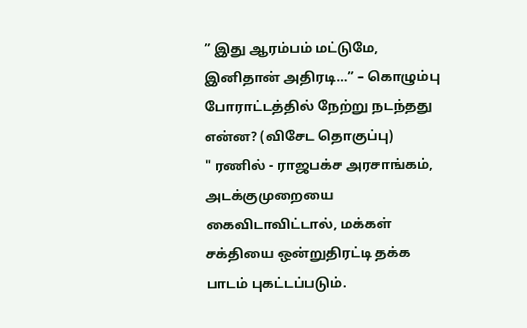” இது ஆரம்பம் மட்டுமே, இனிதான் அதிரடி…” – கொழும்பு போராட்டத்தில் நேற்று நடந்தது என்ன? (விசேட தொகுப்பு)
" ரணில் - ராஜபக்ச அரசாங்கம், அடக்குமுறையை கைவிடாவிட்டால், மக்கள் சக்தியை ஒன்றுதிரட்டி தக்க பாடம் புகட்டப்படும்.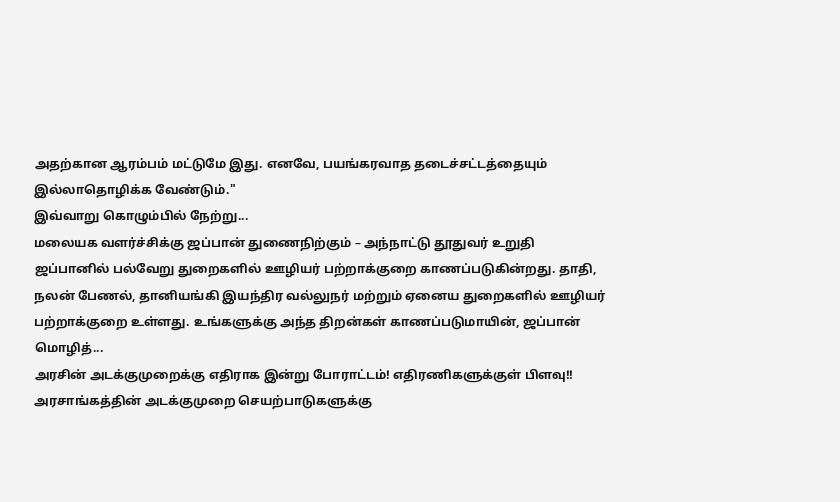அதற்கான ஆரம்பம் மட்டுமே இது. எனவே, பயங்கரவாத தடைச்சட்டத்தையும் இல்லாதொழிக்க வேண்டும்."
இவ்வாறு கொழும்பில் நேற்று...
மலையக வளர்ச்சிக்கு ஜப்பான் துணைநிற்கும் – அந்நாட்டு தூதுவர் உறுதி
ஜப்பானில் பல்வேறு துறைகளில் ஊழியர் பற்றாக்குறை காணப்படுகின்றது. தாதி, நலன் பேணல், தானியங்கி இயந்திர வல்லுநர் மற்றும் ஏனைய துறைகளில் ஊழியர் பற்றாக்குறை உள்ளது. உங்களுக்கு அந்த திறன்கள் காணப்படுமாயின், ஜப்பான் மொழித்...
அரசின் அடக்குமுறைக்கு எதிராக இன்று போராட்டம்! எதிரணிகளுக்குள் பிளவு!!
அரசாங்கத்தின் அடக்குமுறை செயற்பாடுகளுக்கு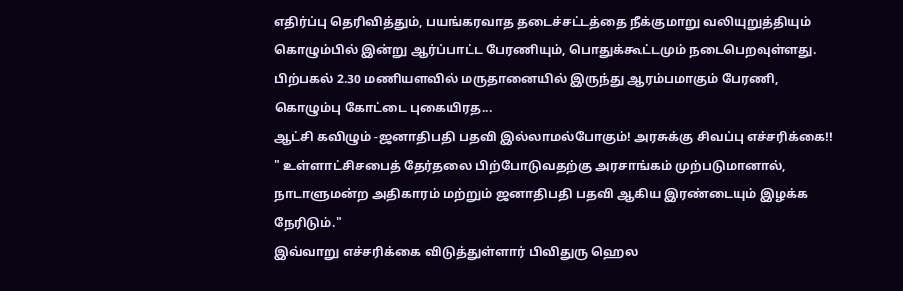எதிர்ப்பு தெரிவித்தும், பயங்கரவாத தடைச்சட்டத்தை நீக்குமாறு வலியுறுத்தியும் கொழும்பில் இன்று ஆர்ப்பாட்ட பேரணியும், பொதுக்கூட்டமும் நடைபெறவுள்ளது.
பிற்பகல் 2.30 மணியளவில் மருதானையில் இருந்து ஆரம்பமாகும் பேரணி, கொழும்பு கோட்டை புகையிரத...
ஆட்சி கவிழும் -ஜனாதிபதி பதவி இல்லாமல்போகும்! அரசுக்கு சிவப்பு எச்சரிக்கை!!
" உள்ளாட்சிசபைத் தேர்தலை பிற்போடுவதற்கு அரசாங்கம் முற்படுமானால், நாடாளுமன்ற அதிகாரம் மற்றும் ஜனாதிபதி பதவி ஆகிய இரண்டையும் இழக்க நேரிடும்."
இவ்வாறு எச்சரிக்கை விடுத்துள்ளார் பிவிதுரு ஹெல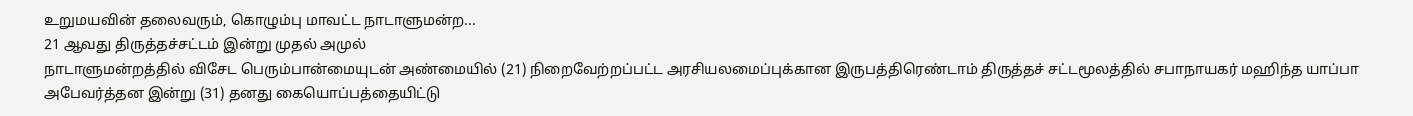உறுமயவின் தலைவரும், கொழும்பு மாவட்ட நாடாளுமன்ற...
21 ஆவது திருத்தச்சட்டம் இன்று முதல் அமுல்
நாடாளுமன்றத்தில் விசேட பெரும்பான்மையுடன் அண்மையில் (21) நிறைவேற்றப்பட்ட அரசியலமைப்புக்கான இருபத்திரெண்டாம் திருத்தச் சட்டமூலத்தில் சபாநாயகர் மஹிந்த யாப்பா அபேவர்த்தன இன்று (31) தனது கையொப்பத்தையிட்டு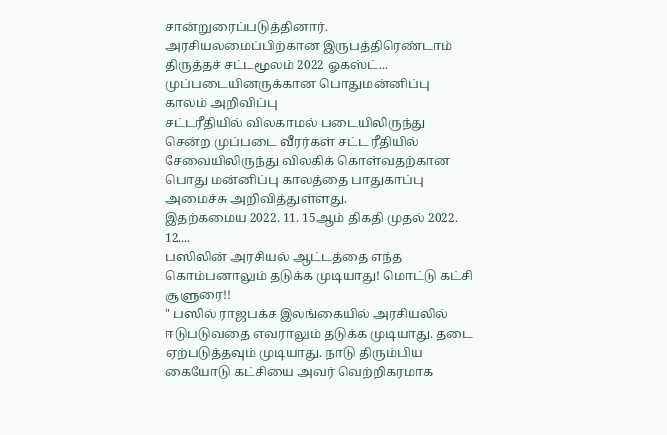சான்றுரைப்படுத்தினார்.
அரசியலமைப்பிற்கான இருபத்திரெண்டாம் திருத்தச் சட்டமூலம் 2022 ஓகஸ்ட்...
முப்படையினருக்கான பொதுமன்னிப்பு காலம் அறிவிப்பு
சட்டரீதியில் விலகாமல் படையிலிருந்து சென்ற முப்படை வீரர்கள் சட்ட ரீதியில் சேவையிலிருந்து விலகிக் கொள்வதற்கான பொது மன்னிப்பு காலத்தை பாதுகாப்பு அமைச்சு அறிவித்துள்ளது.
இதற்கமைய 2022. 11. 15ஆம் திகதி முதல் 2022. 12....
பஸிலின் அரசியல் ஆட்டத்தை எந்த கொம்பனாலும் தடுக்க முடியாது! மொட்டு கட்சி சூளுரை!!
" பஸில் ராஜபக்ச இலங்கையில் அரசியலில் ஈடுபடுவதை எவராலும் தடுக்க முடியாது. தடை ஏற்படுத்தவும் முடியாது. நாடு திரும்பிய கையோடு கட்சியை அவர் வெற்றிகரமாக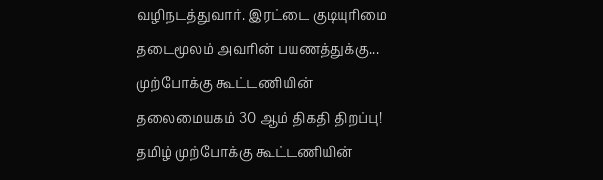வழிநடத்துவார். இரட்டை குடியுரிமை தடைமூலம் அவரின் பயணத்துக்கு...
முற்போக்கு கூட்டணியின் தலைமையகம் 30 ஆம் திகதி திறப்பு!
தமிழ் முற்போக்கு கூட்டணியின்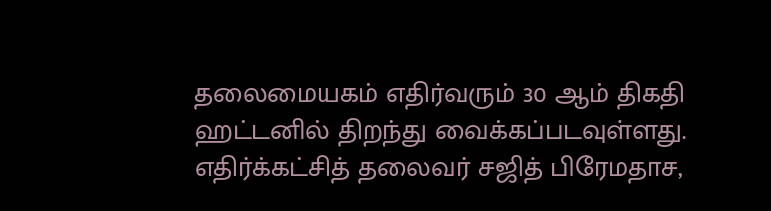தலைமையகம் எதிர்வரும் 30 ஆம் திகதி ஹட்டனில் திறந்து வைக்கப்படவுள்ளது.
எதிர்க்கட்சித் தலைவர் சஜித் பிரேமதாச,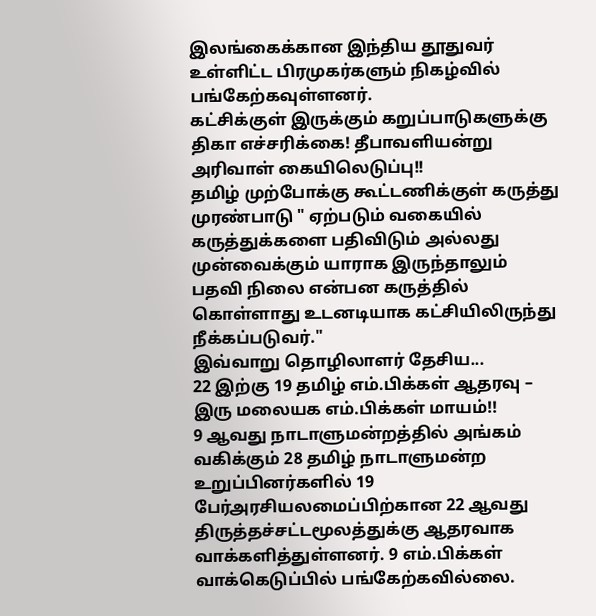இலங்கைக்கான இந்திய தூதுவர் உள்ளிட்ட பிரமுகர்களும் நிகழ்வில் பங்கேற்கவுள்ளனர்.
கட்சிக்குள் இருக்கும் கறுப்பாடுகளுக்கு திகா எச்சரிக்கை! தீபாவளியன்று அரிவாள் கையிலெடுப்பு!!
தமிழ் முற்போக்கு கூட்டணிக்குள் கருத்து முரண்பாடு " ஏற்படும் வகையில் கருத்துக்களை பதிவிடும் அல்லது முன்வைக்கும் யாராக இருந்தாலும் பதவி நிலை என்பன கருத்தில் கொள்ளாது உடனடியாக கட்சியிலிருந்து நீக்கப்படுவர்."
இவ்வாறு தொழிலாளர் தேசிய...
22 இற்கு 19 தமிழ் எம்.பிக்கள் ஆதரவு – இரு மலையக எம்.பிக்கள் மாயம்!!
9 ஆவது நாடாளுமன்றத்தில் அங்கம் வகிக்கும் 28 தமிழ் நாடாளுமன்ற உறுப்பினர்களில் 19 பேர்அரசியலமைப்பிற்கான 22 ஆவது திருத்தச்சட்டமூலத்துக்கு ஆதரவாக வாக்களித்துள்ளனர். 9 எம்.பிக்கள் வாக்கெடுப்பில் பங்கேற்கவில்லை.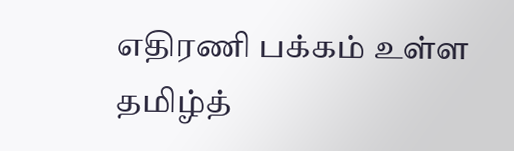எதிரணி பக்கம் உள்ள தமிழ்த்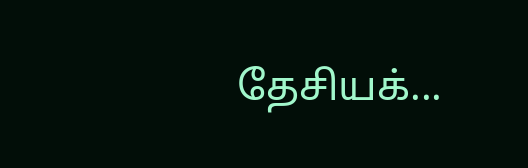தேசியக்...